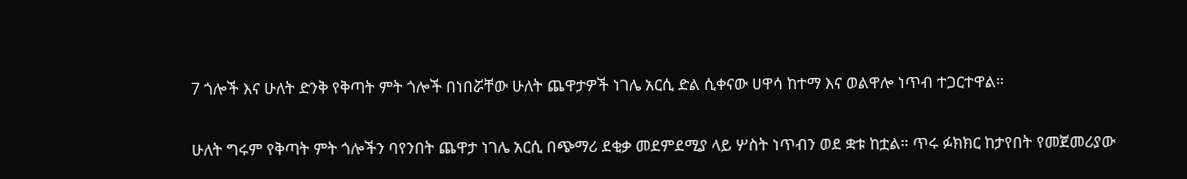7 ጎሎች እና ሁለት ድንቅ የቅጣት ምት ጎሎች በነበሯቸው ሁለት ጨዋታዎች ነገሌ አርሲ ድል ሲቀናው ሀዋሳ ከተማ እና ወልዋሎ ነጥብ ተጋርተዋል።

ሁለት ግሩም የቅጣት ምት ጎሎችን ባየንበት ጨዋታ ነገሌ አርሲ በጭማሪ ደቂቃ መደምደሚያ ላይ ሦስት ነጥብን ወደ ቋቱ ከቷል። ጥሩ ፉክክር ከታየበት የመጀመሪያው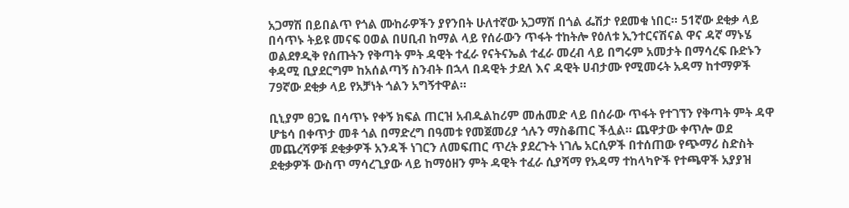አጋማሽ በይበልጥ የጎል ሙከራዎችን ያየንበት ሁለተኛው አጋማሽ በጎል ፌሽታ የደመቁ ነበር። 51ኛው ደቂቃ ላይ በሳጥኑ ትይዩ መናፍ ዐወል በሀቢብ ከማል ላይ የሰራውን ጥፋት ተከትሎ የዕለቱ ኢንተርናሽናል ዋና ዳኛ ማኑሄ ወልደፃዲቅ የሰጡትን የቅጣት ምት ዳዊት ተፈራ የናትናኤል ተፈራ መረብ ላይ በግሩም አመታት በማሳረፍ ቡድኑን ቀዳሚ ቢያደርግም ከአሰልጣኝ ስንብት በኋላ በዳዊት ታደለ እና ዳዊት ሀብታሙ የሚመሩት አዳማ ከተማዎች 79ኛው ደቂቃ ላይ የአቻነት ጎልን አግኝተዋል።

ቢኒያም ፀጋዬ በሳጥኑ የቀኝ ክፍል ጠርዝ አብዱልከሪም መሐመድ ላይ በሰራው ጥፋት የተገኘን የቅጣት ምት ዳዋ ሆቴሳ በቀጥታ መቶ ጎል በማድረግ በዓመቱ የመጀመሪያ ጎሉን ማስቆጠር ችሏል። ጨዋታው ቀጥሎ ወደ መጨረሻዎቹ ደቂቃዎች አንዳች ነገርን ለመፍጠር ጥረት ያደረጉት ነገሌ አርሲዎች በተሰጠው የጭማሪ ስድስት ደቂቃዎች ውስጥ ማሳረጊያው ላይ ከማዕዘን ምት ዳዊት ተፈራ ሲያሻማ የአዳማ ተከላካዮች የተጫዋች አያያዝ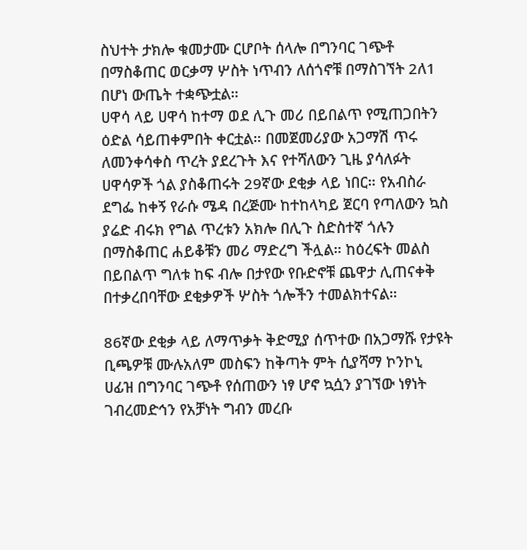ስህተት ታክሎ ቁመታሙ ርሆቦት ሰላሎ በግንባር ገጭቶ በማስቆጠር ወርቃማ ሦስት ነጥብን ለሰጎኖቹ በማስገኘት 2ለ1 በሆነ ውጤት ተቋጭቷል።
ሀዋሳ ላይ ሀዋሳ ከተማ ወደ ሊጉ መሪ በይበልጥ የሚጠጋበትን ዕድል ሳይጠቀምበት ቀርቷል። በመጀመሪያው አጋማሽ ጥሩ ለመንቀሳቀስ ጥረት ያደረጉት እና የተሻለውን ጊዜ ያሳለፉት ሀዋሳዎች ጎል ያስቆጠሩት 29ኛው ደቂቃ ላይ ነበር። የአብስራ ደግፌ ከቀኝ የራሱ ሜዳ በረጅሙ ከተከላካይ ጀርባ የጣለውን ኳስ ያሬድ ብሩክ የግል ጥረቱን አክሎ በሊጉ ስድስተኛ ጎሉን በማስቆጠር ሐይቆቹን መሪ ማድረግ ችሏል። ከዕረፍት መልስ በይበልጥ ግለቱ ከፍ ብሎ በታየው የቡድኖቹ ጨዋታ ሊጠናቀቅ በተቃረበባቸው ደቂቃዎች ሦስት ጎሎችን ተመልክተናል።

86ኛው ደቂቃ ላይ ለማጥቃት ቅድሚያ ሰጥተው በአጋማሹ የታዩት ቢጫዎቹ ሙሉአለም መስፍን ከቅጣት ምት ሲያሻማ ኮንኮኒ ሀፊዝ በግንባር ገጭቶ የሰጠውን ነፃ ሆኖ ኳሷን ያገኘው ነፃነት ገብረመድኅን የአቻነት ግብን መረቡ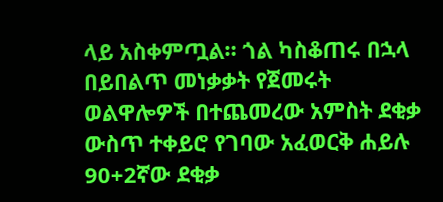ላይ አስቀምጧል። ጎል ካስቆጠሩ በኋላ በይበልጥ መነቃቃት የጀመሩት ወልዋሎዎች በተጨመረው አምስት ደቂቃ ውስጥ ተቀይሮ የገባው አፈወርቅ ሐይሉ 90+2ኛው ደቂቃ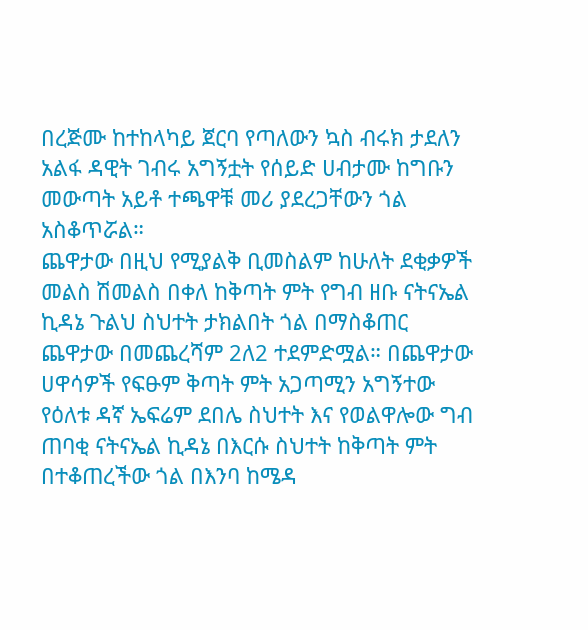በረጅሙ ከተከላካይ ጀርባ የጣለውን ኳስ ብሩክ ታደለን አልፋ ዳዊት ገብሩ አግኝቷት የሰይድ ሀብታሙ ከግቡን መውጣት አይቶ ተጫዋቹ መሪ ያደረጋቸውን ጎል አስቆጥሯል።
ጨዋታው በዚህ የሚያልቅ ቢመስልም ከሁለት ደቂቃዎች መልስ ሽመልስ በቀለ ከቅጣት ምት የግብ ዘቡ ናትናኤል ኪዳኔ ጉልህ ስህተት ታክልበት ጎል በማስቆጠር ጨዋታው በመጨረሻም 2ለ2 ተደምድሟል። በጨዋታው ሀዋሳዎች የፍፁም ቅጣት ምት አጋጣሚን አግኝተው የዕለቱ ዳኛ ኤፍሬም ደበሌ ስህተት እና የወልዋሎው ግብ ጠባቂ ናትናኤል ኪዳኔ በእርሱ ስህተት ከቅጣት ምት በተቆጠረችው ጎል በእንባ ከሜዳ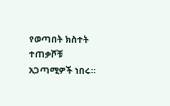የወጣበት ክስተት ተጠቃሾቹ አጋጣሚዎች ነበሩ።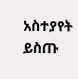አስተያየት ይስጡ